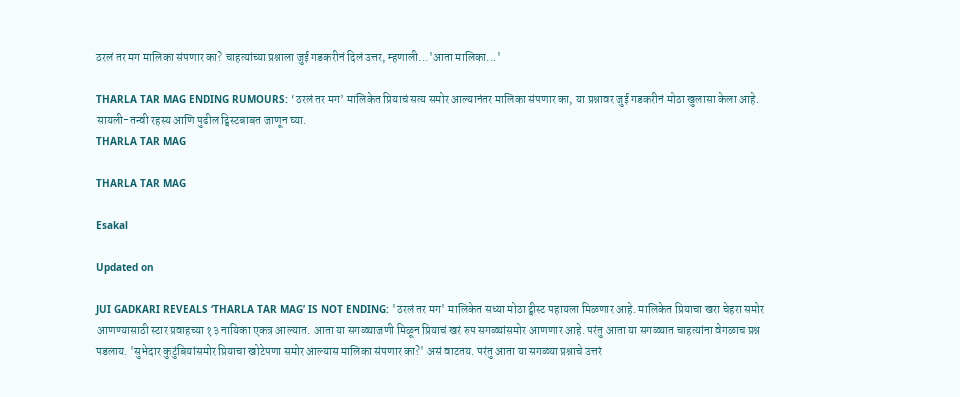ठरलं तर मग मालिका संपणार का? चाहत्यांच्या प्रश्नाला जुई गडकरीनं दिलं उत्तर, म्हणाली...'आता मालिका...'

THARLA TAR MAG ENDING RUMOURS: ‘ठरलं तर मग’ मालिकेत प्रियाचं सत्य समोर आल्यानंतर मालिका संपणार का, या प्रश्नावर जुई गडकरीनं मोठा खुलासा केला आहे. सायली-तन्वी रहस्य आणि पुढील ट्विस्टबाबत जाणून घ्या.
THARLA TAR MAG

THARLA TAR MAG

Esakal

Updated on

JUI GADKARI REVEALS ‘THARLA TAR MAG’ IS NOT ENDING: 'ठरलं तर मग' मालिकेत सध्या मोठा ट्वीस्ट पहायला मिळणार आहे. मालिकेत प्रियाचा खरा चेहरा समोर आणण्यासाठी स्टार प्रवाहच्या १३ नायिका एकत्र आल्यात. आता या सगळ्याजणी मिळून प्रियाचं खरं रुप सगळ्यांसमोर आणणार आहे. परंतु आता या सगळ्यात चाहत्यांना वेगळाच प्रश्न पडलाय. 'सुभेदार कुटुंबियांसमोर प्रियाचा खोटेपणा समोर आल्यास मालिका संपणार का?' असं वाटतय. परंतु आता या सगळ्या प्रश्नाचे उत्तरं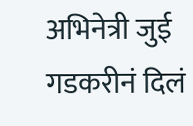अभिनेत्री जुई गडकरीनं दिलं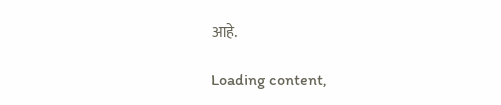आहे.

Loading content,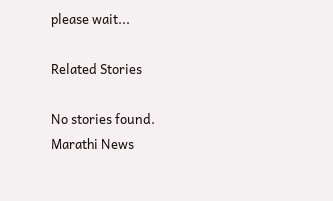please wait...

Related Stories

No stories found.
Marathi News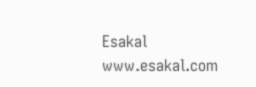Esakal
www.esakal.com